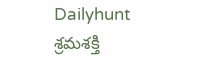Dailyhunt
శ్రమశక్తి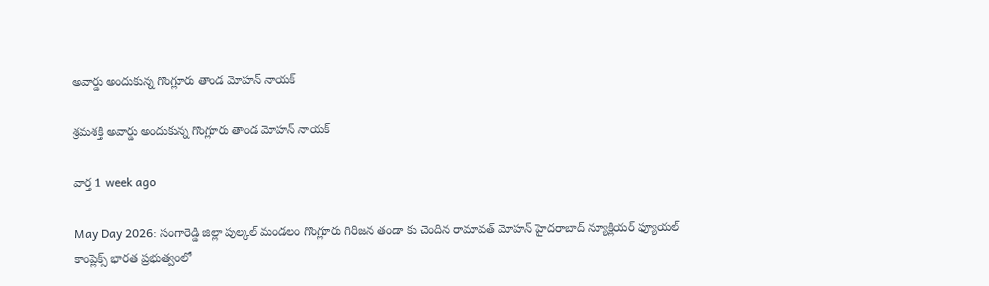అవార్డు అందుకున్న గొంగ్లూరు తాండ మోహన్ నాయక్

శ్రమశక్తి అవార్డు అందుకున్న గొంగ్లూరు తాండ మోహన్ నాయక్

వార్త 1 week ago

May Day 2026: సంగారెడ్డి జిల్లా పుల్కల్ మండలం గొంగ్లూరు గిరిజన తండా కు చెందిన రామావత్ మోహన్ హైదరాబాద్ న్యూక్లియర్ ఫ్యూయల్ కాంప్లెక్స్ భారత ప్రభుత్వంలో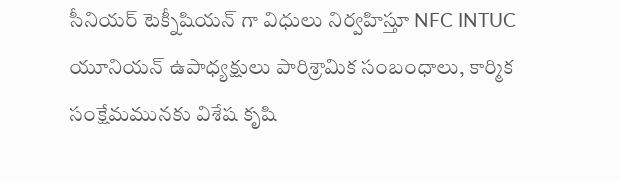సీనియర్ టెక్నీషియన్ గా విధులు నిర్వహిస్తూ NFC INTUC యూనియన్ ఉపాధ్యక్షులు పారిశ్రామిక సంబంధాలు, కార్మిక సంక్షేమమునకు విశేష కృషి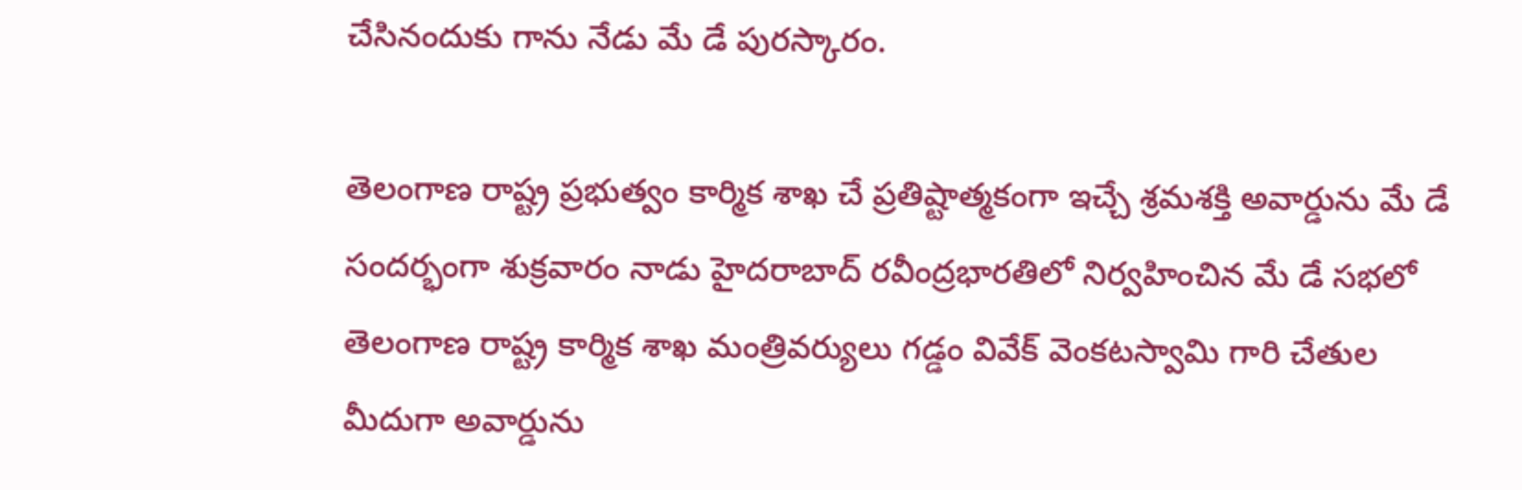చేసినందుకు గాను నేడు మే డే పురస్కారం.

తెలంగాణ రాష్ట్ర ప్రభుత్వం కార్మిక శాఖ చే ప్రతిష్టాత్మకంగా ఇచ్చే శ్రమశక్తి అవార్డును మే డే సందర్భంగా శుక్రవారం నాడు హైదరాబాద్ రవీంద్రభారతిలో నిర్వహించిన మే డే సభలో తెలంగాణ రాష్ట్ర కార్మిక శాఖ మంత్రివర్యులు గడ్డం వివేక్ వెంకటస్వామి గారి చేతుల మీదుగా అవార్డును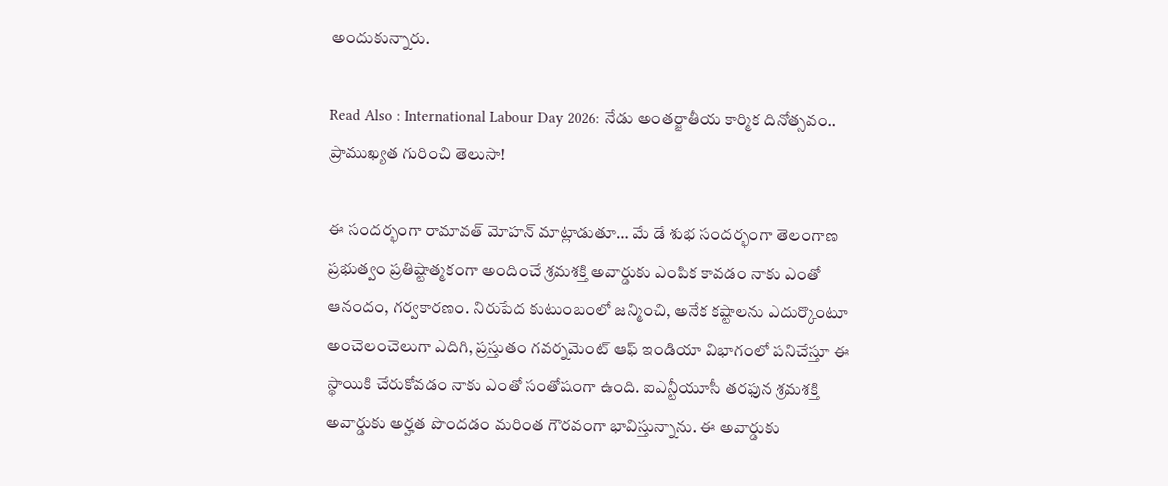అందుకున్నారు.

Read Also : International Labour Day 2026: నేడు అంతర్జాతీయ కార్మిక దినోత్సవం.. ప్రాముఖ్యత గురించి తెలుసా!

ఈ సందర్భంగా రామావత్ మోహన్ మాట్లాడుతూ… మే డే శుభ సందర్భంగా తెలంగాణ ప్రభుత్వం ప్రతిష్టాత్మకంగా అందించే శ్రమశక్తి అవార్డుకు ఎంపిక కావడం నాకు ఎంతో ఆనందం, గర్వకారణం. నిరుపేద కుటుంబంలో జన్మించి, అనేక కష్టాలను ఎదుర్కొంటూ అంచెలంచెలుగా ఎదిగి, ప్రస్తుతం గవర్నమెంట్ ఆఫ్ ఇండియా విభాగంలో పనిచేస్తూ ఈ స్థాయికి చేరుకోవడం నాకు ఎంతో సంతోషంగా ఉంది. ఐఎన్టీయూసీ తరఫున శ్రమశక్తి అవార్డుకు అర్హత పొందడం మరింత గౌరవంగా భావిస్తున్నాను. ఈ అవార్డుకు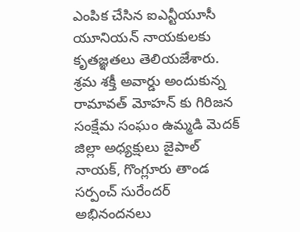ఎంపిక చేసిన ఐఎన్టీయూసీ యూనియన్ నాయకులకు కృతజ్ఞతలు తెలియజేశారు. శ్రమ శక్తీ అవార్డు అందుకున్న రామావత్ మోహన్ కు గిరిజన సంక్షేమ సంఘం ఉమ్మడి మెదక్ జిల్లా అధ్యక్షులు జైపాల్ నాయక్, గొంగ్లూరు తాండ సర్పంచ్ సురేందర్ అభినందనలు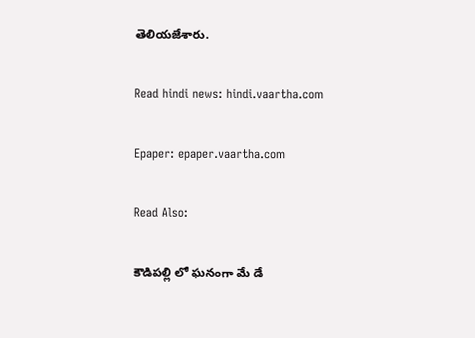తెలియజేశారు.

Read hindi news: hindi.vaartha.com

Epaper: epaper.vaartha.com

Read Also:

కౌడిపల్లి లో ఘనంగా మే డే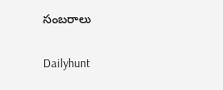సంబరాలు

Dailyhunt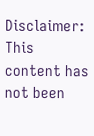Disclaimer: This content has not been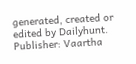generated, created or edited by Dailyhunt. Publisher: Vaartha